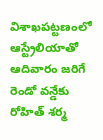విశాఖపట్టణంలో ఆస్ట్రేలియాతో ఆదివారం జరిగే రెండో వన్డేకు రోహిత్ శర్మ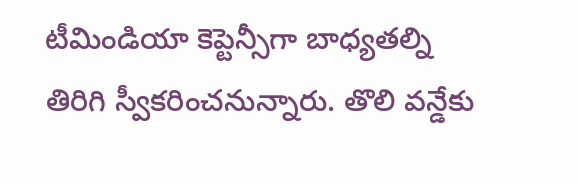టీమిండియా కెప్టెన్సీగా బాధ్యతల్ని తిరిగి స్వీకరించనున్నారు. తొలి వన్డేకు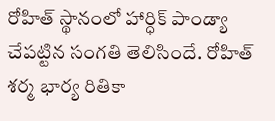రోహిత్ స్థానంలో హార్ధిక్ పాండ్యా చేపట్టిన సంగతి తెలిసిందే. రోహిత్ శర్మ భార్య రితికా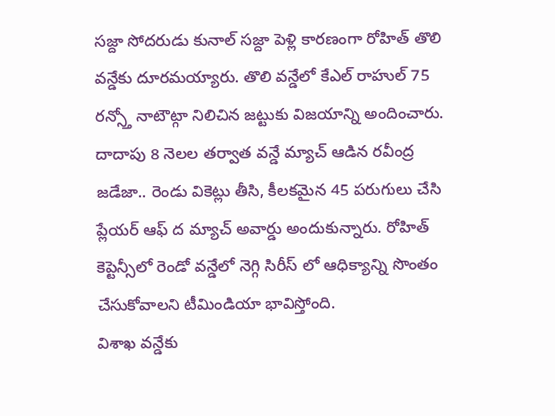సజ్దా సోదరుడు కునాల్ సజ్దా పెళ్లి కారణంగా రోహిత్ తొలి వన్డేకు దూరమయ్యారు. తొలి వన్డేలో కేఎల్ రాహుల్ 75 రన్స్తో నాటౌట్గా నిలిచిన జట్టుకు విజయాన్ని అందించారు. దాదాపు 8 నెలల తర్వాత వన్డే మ్యాచ్ ఆడిన రవీంద్ర జడేజా.. రెండు వికెట్లు తీసి, కీలకమైన 45 పరుగులు చేసి ప్లేయర్ ఆఫ్ ద మ్యాచ్ అవార్డు అందుకున్నారు. రోహిత్ కెప్టెన్సీలో రెండో వన్డేలో నెగ్గి సిరీస్ లో ఆధిక్యాన్ని సొంతం చేసుకోవాలని టీమిండియా భావిస్తోంది.
విశాఖ వన్డేకు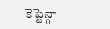కెప్టెన్గా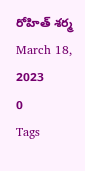రోహిత్ శర్మ
March 18, 2023
0
Tags